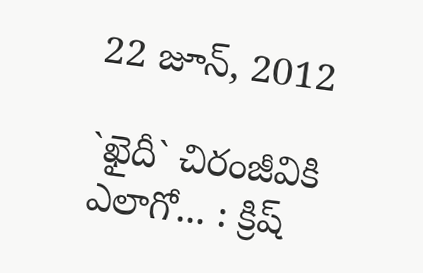22 జూన్, 2012

`ఖైదీ` చిరంజీవికి ఎలాగో... : క్రిష్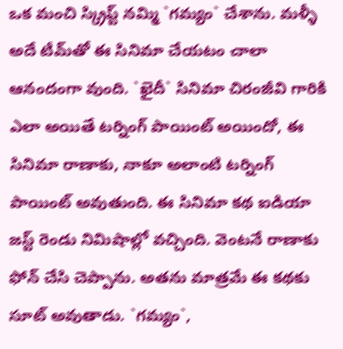ఒక మంచి స్క్రిప్ట్ నమ్మి `గమ్యం` చేశాను. మళ్ళీ అదే టీమ్‌తో ఈ సినిమా చేయటం చాలా ఆనందంగా వుంది. `ఖైదీ` సినిమా చిరంజీవి గారికి ఎలా అయితే టర్నింగ్ పాయింట్ అయిందో, ఈ సినిమా రాణాకు, నాకూ అలాంటి టర్నింగ్ పాయింట్ అవుతుంది. ఈ సినిమా కథ ఐడియా జస్ట్ రెండు నిమిషాల్లో వచ్చింది. వెంటనే రాణాకు ఫోన్ చేసి చెప్పాను. అతను మాత్రమే ఈ కథకు సూట్ అవుతాడు. `గమ్యం`,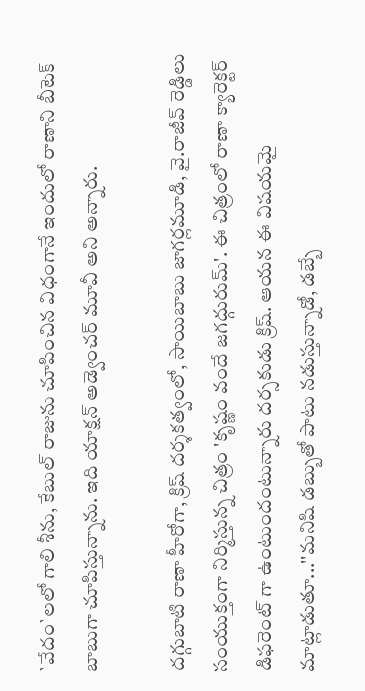`వేదం`లలో గాలి శీను, కేబుల్ రాజును చూపించిన విధంగానే ఇందులో రాణాని బీటెక్ బాబుగా చూపిస్తున్నాను. ఇది యాక్షన్ అడ్వెంచర్ మూవీ అని అన్నారు.

దగ్గుబాటి రాణా హీరోగా, క్రిష్ దర్శకత్వంలో, సాయిబాబు జాగర్లమూడి, వై.రాజీవ్ రెడ్డిలు సంయుక్తంగా నిర్మిస్తున్న చిత్రం 'కృష్ణం వందే జగద్గురుమ్‌'. ఈ చిత్రంలో రాణా క్యారెక్టర్ డిఫరెంట్ గా ఉంటుందంటున్నారు దర్సకుడు క్రిష్. ఆయన ఈ విషయమై మాట్లాడుతూ...''మనిషి డబ్బుతో పాటు నడుస్తున్నాడో, డబ్బే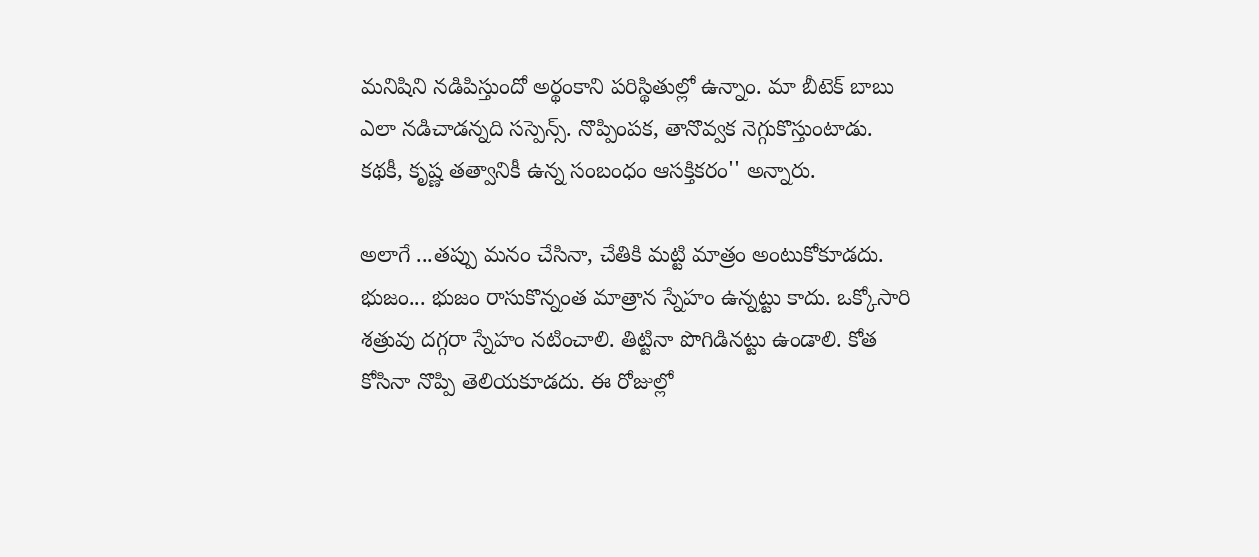మనిషిని నడిపిస్తుందో అర్థంకాని పరిస్థితుల్లో ఉన్నాం. మా బీటెక్‌ బాబు ఎలా నడిచాడన్నది సస్పెన్స్‌. నొప్పింపక, తానొవ్వక నెగ్గుకొస్తుంటాడు. కథకీ, కృష్ణ తత్వానికీ ఉన్న సంబంధం ఆసక్తికరం'' అన్నారు.

అలాగే ...తప్పు మనం చేసినా, చేతికి మట్టి మాత్రం అంటుకోకూడదు. భుజం... భుజం రాసుకొన్నంత మాత్రాన స్నేహం ఉన్నట్టు కాదు. ఒక్కోసారి శత్రువు దగ్గరా స్నేహం నటించాలి. తిట్టినా పొగిడినట్టు ఉండాలి. కోత కోసినా నొప్పి తెలియకూడదు. ఈ రోజుల్లో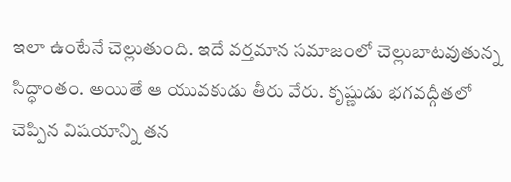ఇలా ఉంటేనే చెల్లుతుంది. ఇదే వర్తమాన సమాజంలో చెల్లుబాటవుతున్న సిద్ధాంతం. అయితే ఆ యువకుడు తీరు వేరు. కృష్ణుడు భగవద్గీతలో చెప్పిన విషయాన్ని తన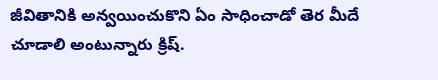జీవితానికి అన్వయించుకొని ఏం సాధించాడో తెర మీదే చూడాలి అంటున్నారు క్రిష్‌.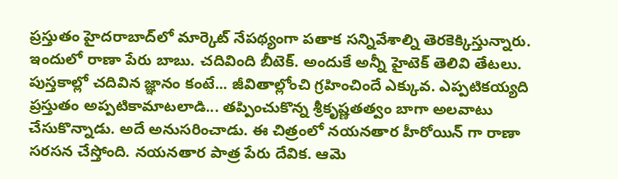ప్రస్తుతం హైదరాబాద్‌లో మార్కెట్‌ నేపథ్యంగా పతాక సన్నివేశాల్ని తెరకెక్కిస్తున్నారు. ఇందులో రాణా పేరు బాబు. చదివింది బీటెక్‌. అందుకే అన్నీ హైటెక్‌ తెలివి తేటలు. పుస్తకాల్లో చదివిన జ్ఞానం కంటే... జీవితాల్లోంచి గ్రహించిందే ఎక్కువ. ఎప్పటికయ్యది ప్రస్తుతం అప్పటికామాటలాడి... తప్పించుకొన్న శ్రీకృష్ణతత్వం బాగా అలవాటు చేసుకొన్నాడు. అదే అనుసరించాడు. ఈ చిత్రంలో నయనతార హీరోయిన్ గా రాణా సరసన చేస్తోంది. నయనతార పాత్ర పేరు దేవిక. ఆమె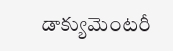డాక్యుమెంటరీ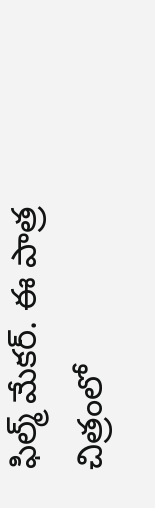ఫిల్మ్ మేకర్. ఈ పాత్ర చిత్రంలో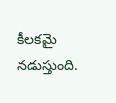కీలకమై నడుస్తుంది.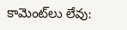కామెంట్‌లు లేవు: